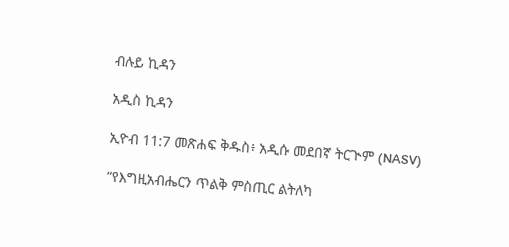ብሉይ ኪዳን

አዲስ ኪዳን

ኢዮብ 11:7 መጽሐፍ ቅዱስ፥ አዲሱ መደበኛ ትርጒም (NASV)

“የእግዚአብሔርን ጥልቅ ምስጢር ልትለካ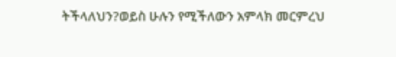ትችላለህን?ወይስ ሁሉን የሚችለውን አምላክ መርምረህ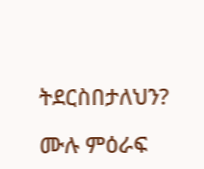ትደርስበታለህን?

ሙሉ ምዕራፍ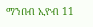ማንበብ ኢዮብ 11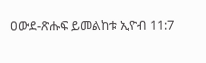ዐውደ-ጽሑፍ ይመልከቱ ኢዮብ 11:7